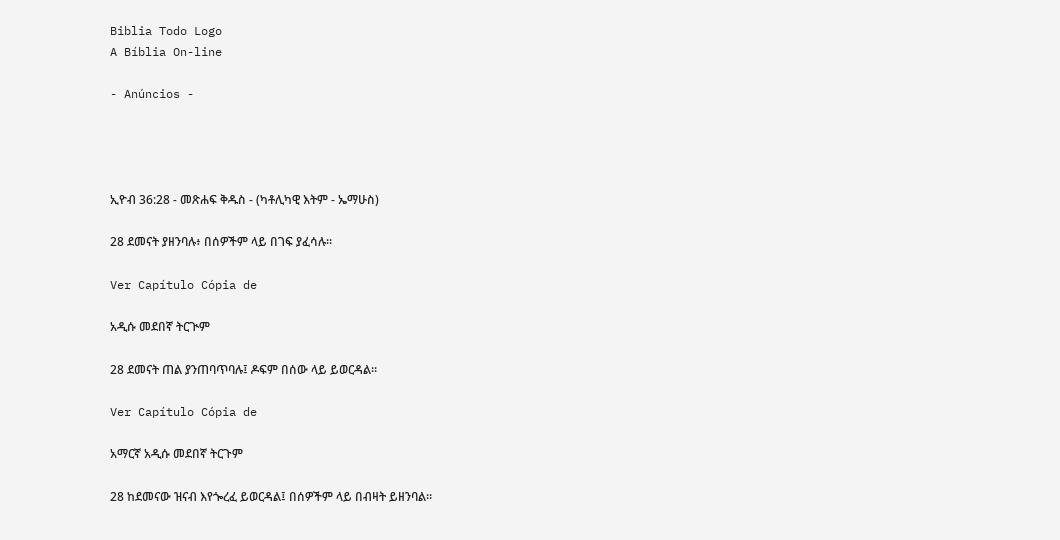Biblia Todo Logo
A Bíblia On-line

- Anúncios -




ኢዮብ 36:28 - መጽሐፍ ቅዱስ - (ካቶሊካዊ እትም - ኤማሁስ)

28 ደመናት ያዘንባሉ፥ በሰዎችም ላይ በገፍ ያፈሳሉ።

Ver Capítulo Cópia de

አዲሱ መደበኛ ትርጒም

28 ደመናት ጠል ያንጠባጥባሉ፤ ዶፍም በሰው ላይ ይወርዳል።

Ver Capítulo Cópia de

አማርኛ አዲሱ መደበኛ ትርጉም

28 ከደመናው ዝናብ እየጐረፈ ይወርዳል፤ በሰዎችም ላይ በብዛት ይዘንባል።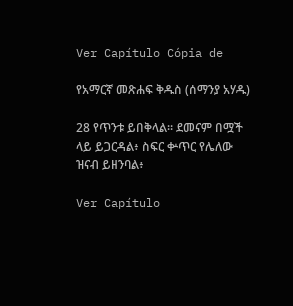Ver Capítulo Cópia de

የአማርኛ መጽሐፍ ቅዱስ (ሰማንያ አሃዱ)

28 የጥንቱ ይበቅላል። ደመናም በሟች ላይ ይጋርዳል፥ ስፍር ቍጥር የሌለው ዝናብ ይዘንባል፥

Ver Capítulo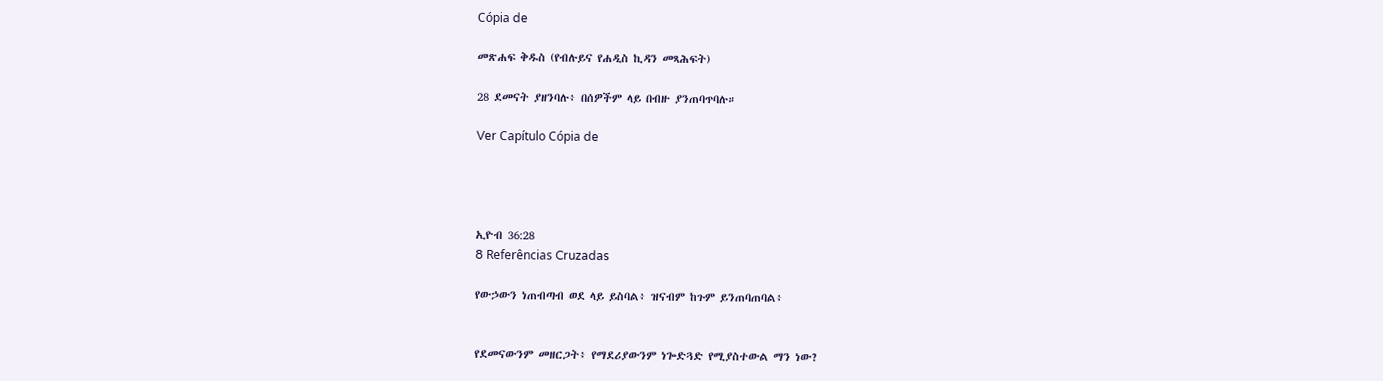Cópia de

መጽሐፍ ቅዱስ (የብሉይና የሐዲስ ኪዳን መጻሕፍት)

28 ደመናት ያዘንባሉ፥ በሰዎችም ላይ በብዙ ያንጠባጥባሉ።

Ver Capítulo Cópia de




ኢዮብ 36:28
8 Referências Cruzadas

የውኃውን ነጠብጣብ ወደ ላይ ይስባል፥ ዝናብም ከጉም ይንጠባጠባል፥


የደመናውንም መዘርጋት፥ የማደሪያውንም ነጐድጓድ የሚያስተውል ማን ነው?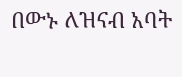በውኑ ለዝናብ አባት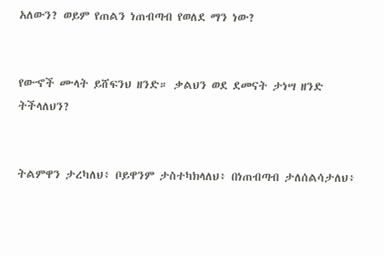አለውን? ወይም የጠልን ነጠብጣብ የወለደ ማን ነው?


የውኆች ሙላት ይሸፍንህ ዘንድ። ቃልህን ወደ ደመናት ታነሣ ዘንድ ትችላለህን?


ትልምዋን ታረካለህ፥ ቦይዋንም ታስተካክላለህ፥ በነጠብጣብ ታለሰልሳታለህ፥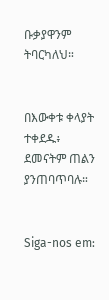ቡቃያዋንም ትባርካለህ።


በእውቀቱ ቀላያት ተቀደዱ፥ ደመናትም ጠልን ያንጠባጥባሉ።


Siga-nos em: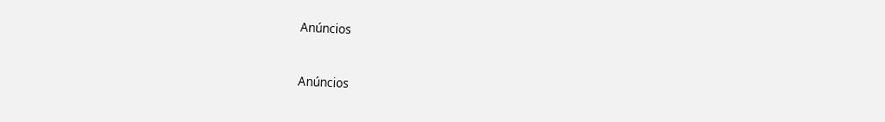Anúncios


Anúncios